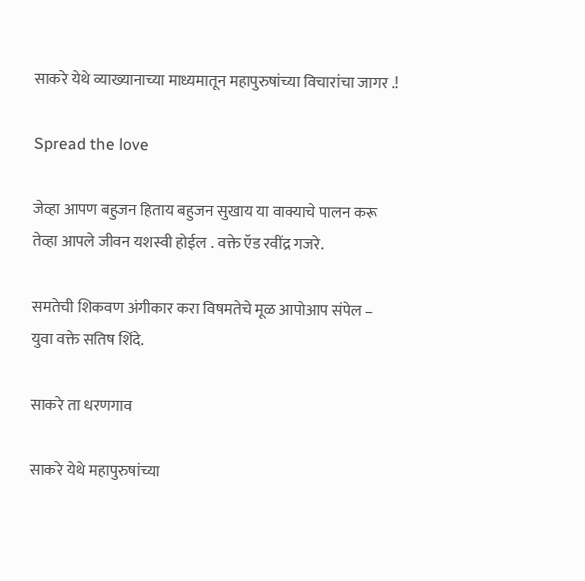साकरे येथे व्याख्यानाच्या माध्यमातून महापुरुषांच्या विचारांचा जागर .!

Spread the love

जेव्हा आपण बहुजन हिताय बहुजन सुखाय या वाक्याचे पालन करू तेव्हा आपले जीवन यशस्वी होईल . वक्ते ऍड रवींद्र गजरे.

समतेची शिकवण अंगीकार करा विषमतेचे मूळ आपोआप संपेल – युवा वक्ते सतिष शिंदे.

साकरे ता धरणगाव

साकरे येथे महापुरुषांच्या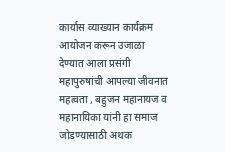कार्यास व्याख्यान कार्यक्रम आयोजन करून उजाळा देण्यात आला प्रसंगी महापुरुषांची आपल्या जीवनात महत्वता , बहुजन महानायज व महानायिका यांनी हा समाज जोडण्यासाठी अथक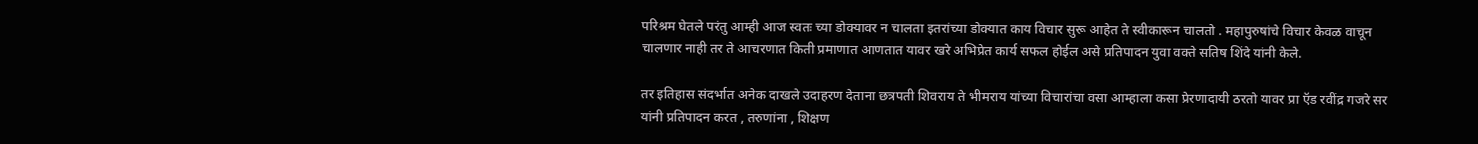परिश्रम घेतले परंतु आम्ही आज स्वतः च्या डोक्यावर न चालता इतरांच्या डोक्यात काय विचार सुरू आहेत ते स्वीकारून चालतो . महापुरुषांचे विचार केवळ वाचून चालणार नाही तर ते आचरणात किती प्रमाणात आणतात यावर खरे अभिप्रेत कार्य सफल होईल असे प्रतिपादन युवा वक्ते सतिष शिंदे यांनी केले.

तर इतिहास संदर्भात अनेक दाखले उदाहरण देताना छत्रपती शिवराय ते भीमराय यांच्या विचारांचा वसा आम्हाला कसा प्रेरणादायी ठरतो यावर प्रा ऍड रवींद्र गजरे सर यांनी प्रतिपादन करत , तरुणांना , शिक्षण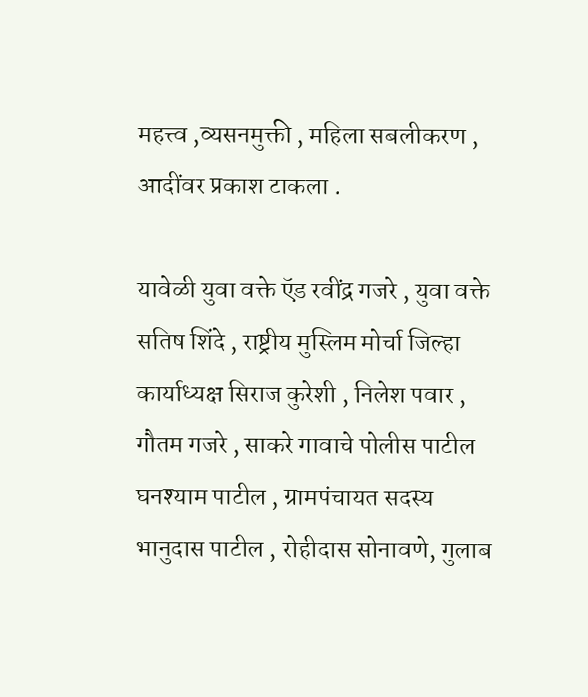महत्त्व ,व्यसनमुक्ती , महिला सबलीकरण , आदींवर प्रकाश टाकला .

यावेळी युवा वक्ते ऍड रवींद्र गजरे , युवा वक्ते सतिष शिंदे , राष्ट्रीय मुस्लिम मोर्चा जिल्हा कार्याध्यक्ष सिराज कुरेशी , निलेश पवार , गौतम गजरे , साकरे गावाचे पोलीस पाटील घनश्याम पाटील , ग्रामपंचायत सदस्य भानुदास पाटील , रोहीदास सोनावणे, गुलाब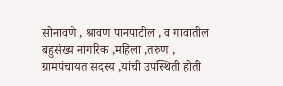सोनावणे , श्रावण पानपाटील , व गावातील बहुसंख्य नागरिक ,महिला ,तरुण , ग्रामपंचायत सदस्य ,यांची उपस्थिती होती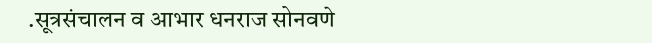.सूत्रसंचालन व आभार धनराज सोनवणे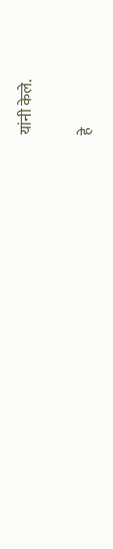यांनी केले.

हे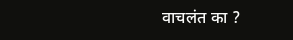वाचलंत का ?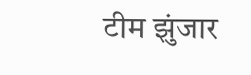टीम झुंजार